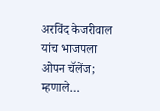अरविंद केजरीवाल यांच भाजपला ओपन चॅलेंज; म्हणाले…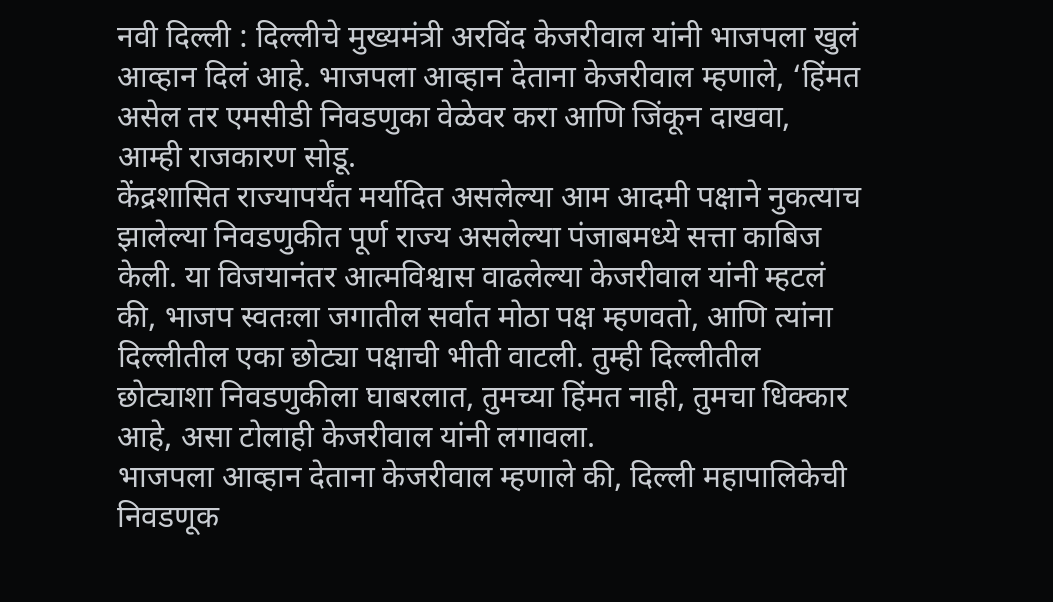नवी दिल्ली : दिल्लीचे मुख्यमंत्री अरविंद केजरीवाल यांनी भाजपला खुलं आव्हान दिलं आहे. भाजपला आव्हान देताना केजरीवाल म्हणाले, ‘हिंमत असेल तर एमसीडी निवडणुका वेळेवर करा आणि जिंकून दाखवा, आम्ही राजकारण सोडू.
केंद्रशासित राज्यापर्यंत मर्यादित असलेल्या आम आदमी पक्षाने नुकत्याच झालेल्या निवडणुकीत पूर्ण राज्य असलेल्या पंजाबमध्ये सत्ता काबिज केली. या विजयानंतर आत्मविश्वास वाढलेल्या केजरीवाल यांनी म्हटलं की, भाजप स्वतःला जगातील सर्वात मोठा पक्ष म्हणवतो, आणि त्यांना दिल्लीतील एका छोट्या पक्षाची भीती वाटली. तुम्ही दिल्लीतील छोट्याशा निवडणुकीला घाबरलात, तुमच्या हिंमत नाही, तुमचा धिक्कार आहे, असा टोलाही केजरीवाल यांनी लगावला.
भाजपला आव्हान देताना केजरीवाल म्हणाले की, दिल्ली महापालिकेची निवडणूक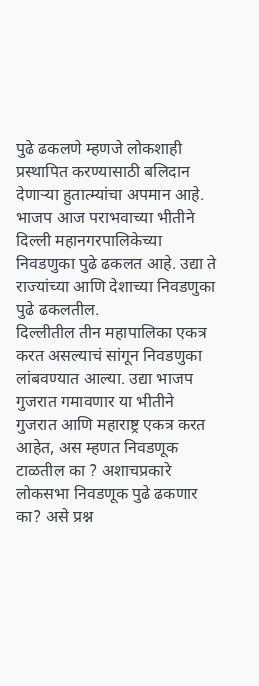पुढे ढकलणे म्हणजे लोकशाही प्रस्थापित करण्यासाठी बलिदान देणाऱ्या हुतात्म्यांचा अपमान आहे. भाजप आज पराभवाच्या भीतीने दिल्ली महानगरपालिकेच्या निवडणुका पुढे ढकलत आहे. उद्या ते राज्यांच्या आणि देशाच्या निवडणुका पुढे ढकलतील.
दिल्लीतील तीन महापालिका एकत्र करत असल्याचं सांगून निवडणुका लांबवण्यात आल्या. उद्या भाजप गुजरात गमावणार या भीतीने गुजरात आणि महाराष्ट्र एकत्र करत आहेत, अस म्हणत निवडणूक टाळतील का ? अशाचप्रकारे लोकसभा निवडणूक पुढे ढकणार का? असे प्रश्न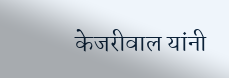केजरीवाल यांनी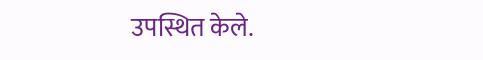उपस्थित केले.